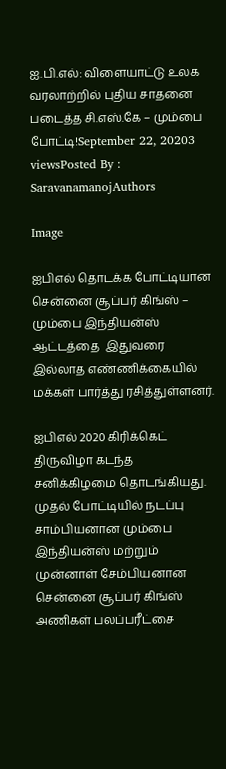ஐ.பி.எல்: விளையாட்டு உலக வரலாற்றில் புதிய சாதனை படைத்த சி.எஸ்.கே – மும்பை போட்டி!September 22, 20203 viewsPosted By : SaravanamanojAuthors

Image

ஐபிஎல் தொடக்க போட்டியான சென்னை சூப்பர் கிங்ஸ் – மும்பை இந்தியன்ஸ் ஆட்டத்தை  இதுவரை இல்லாத எண்ணிக்கையில் மக்கள் பார்த்து ரசித்துள்ளனர்.

ஐபிஎல் 2020 கிரிக்கெட் திருவிழா கடந்த சனிக்கிழமை தொடங்கியது. முதல் போட்டியில் நடப்பு சாம்பியனான மும்பை இந்தியன்ஸ் மற்றும் முன்னாள் சேம்பியனான சென்னை சூப்பர் கிங்ஸ் அணிகள் பலப்பரீட்சை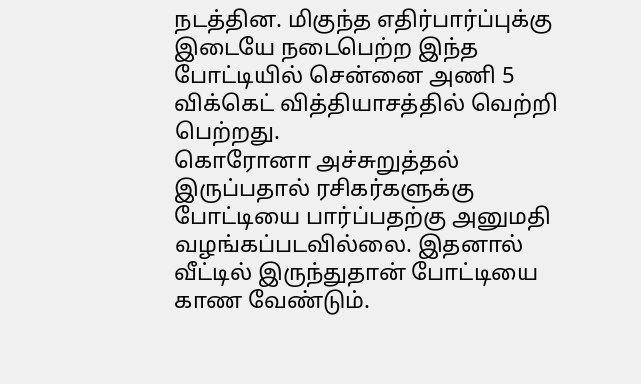நடத்தின. மிகுந்த எதிர்பார்ப்புக்கு இடையே நடைபெற்ற இந்த போட்டியில் சென்னை அணி 5 விக்கெட் வித்தியாசத்தில் வெற்றி பெற்றது.
கொரோனா அச்சுறுத்தல் இருப்பதால் ரசிகர்களுக்கு போட்டியை பார்ப்பதற்கு அனுமதி வழங்கப்படவில்லை. இதனால் வீட்டில் இருந்துதான் போட்டியை காண வேண்டும்.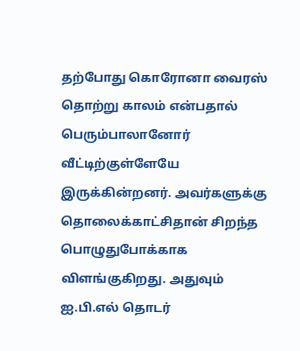தற்போது கொரோனா வைரஸ் தொற்று காலம் என்பதால் பெரும்பாலானோர் வீட்டிற்குள்ளேயே இருக்கின்றனர். அவர்களுக்கு தொலைக்காட்சிதான் சிறந்த பொழுதுபோக்காக விளங்குகிறது. அதுவும் ஐ.பி.எல் தொடர்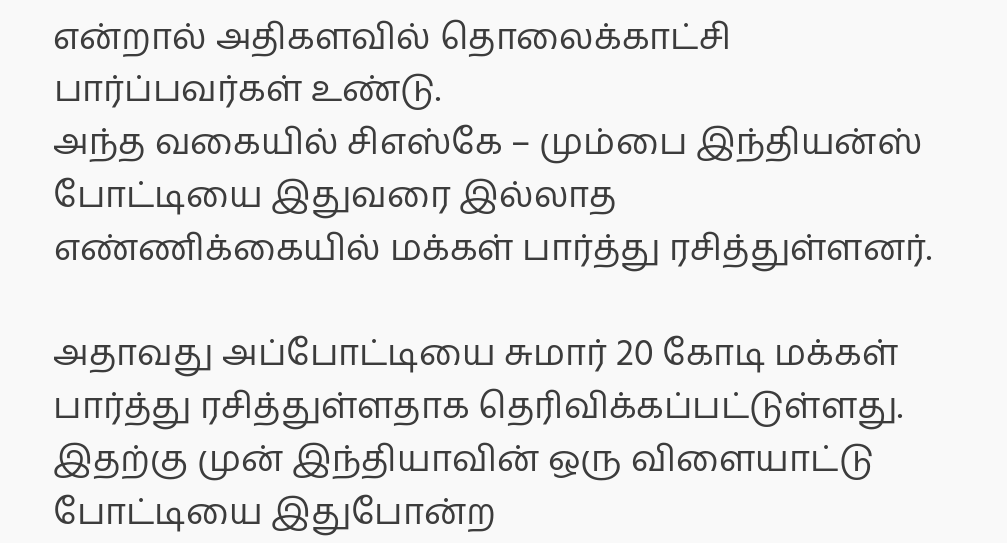என்றால் அதிகளவில் தொலைக்காட்சி பார்ப்பவர்கள் உண்டு.
அந்த வகையில் சிஎஸ்கே – மும்பை இந்தியன்ஸ் போட்டியை இதுவரை இல்லாத எண்ணிக்கையில் மக்கள் பார்த்து ரசித்துள்ளனர்.

அதாவது அப்போட்டியை சுமார் 20 கோடி மக்கள் பார்த்து ரசித்துள்ளதாக தெரிவிக்கப்பட்டுள்ளது. இதற்கு முன் இந்தியாவின் ஒரு விளையாட்டு போட்டியை இதுபோன்ற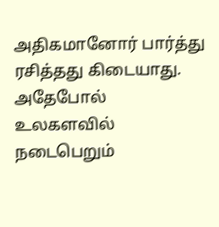அதிகமானோர் பார்த்து ரசித்தது கிடையாது. அதேபோல் உலகளவில் நடைபெறும்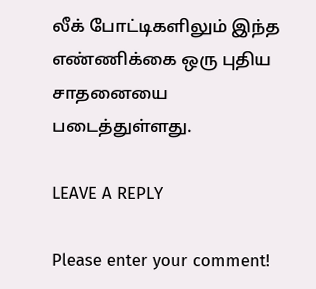லீக் போட்டிகளிலும் இந்த எண்ணிக்கை ஒரு புதிய சாதனையை படைத்துள்ளது.

LEAVE A REPLY

Please enter your comment!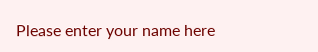Please enter your name here